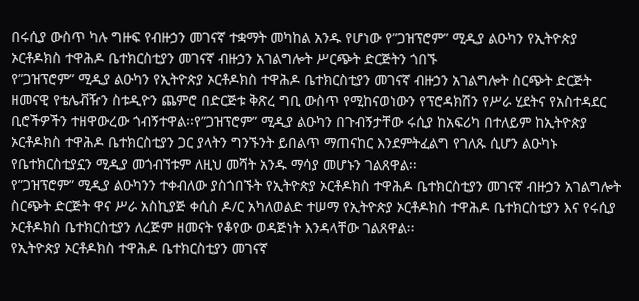በሩሲያ ውስጥ ካሉ ግዙፍ የብዙኃን መገናኛ ተቋማት መካከል አንዱ የሆነው የ”ጋዝፕሮም” ሚዲያ ልዑካን የኢትዮጵያ ኦርቶዶክስ ተዋሕዶ ቤተክርስቲያን መገናኛ ብዙኃን አገልግሎት ሥርጭት ድርጅትን ጎበኙ
የ”ጋዝፕሮም” ሚዲያ ልዑካን የኢትዮጵያ ኦርቶዶክስ ተዋሕዶ ቤተክርስቲያን መገናኛ ብዙኃን አገልግሎት ስርጭት ድርጅት ዘመናዊ የቴሌቭዥን ስቱዲዮን ጨምሮ በድርጅቱ ቅጽረ ግቢ ውስጥ የሚከናወነውን የፕሮዳክሽን የሥራ ሂደትና የአስተዳደር ቢሮችዎችን ተዘዋውረው ጎብኝተዋል፡፡የ”ጋዝፕሮም” ሚዲያ ልዑካን በጉብኝታቸው ሩሲያ ከአፍሪካ በተለይም ከኢትዮጵያ ኦርቶዶክስ ተዋሕዶ ቤተክርስቲያን ጋር ያላትን ግንኙንት ይበልጥ ማጠናከር እንደምትፈልግ የገለጹ ሲሆን ልዑካኑ የቤተክርስቲያኗን ሚዲያ መጎብኘቱም ለዚህ መሻት አንዱ ማሳያ መሆኑን ገልጸዋል፡፡
የ”ጋዝፕሮም” ሚዲያ ልዑካንን ተቀብለው ያስጎበኙት የኢትዮጵያ ኦርቶዶክስ ተዋሕዶ ቤተክርስቲያን መገናኛ ብዙኃን አገልግሎት ስርጭት ድርጅት ዋና ሥራ አስኪያጅ ቀሲስ ዶ/ር አካለወልድ ተሠማ የኢትዮጵያ ኦርቶዶክስ ተዋሕዶ ቤተክርስቲያን እና የሩሲያ ኦርቶዶክስ ቤተክርስቲያን ለረጅም ዘመናት የቆየው ወዳጅነት እንዳላቸው ገልጸዋል፡፡
የኢትዮጵያ ኦርቶዶክስ ተዋሕዶ ቤተክርስቲያን መገናኛ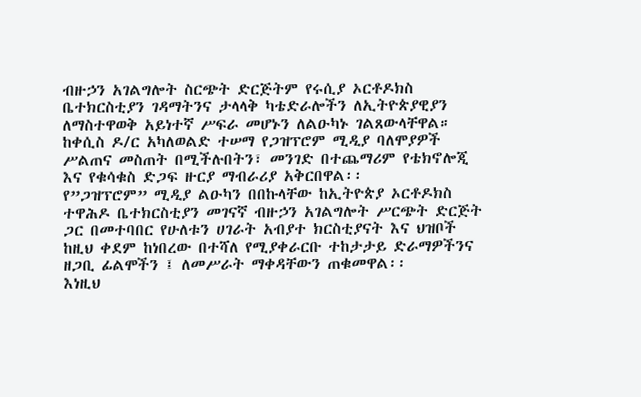ብዙኃን አገልግሎት ስርጭት ድርጅትም የሩሲያ ኦርቶዶክስ ቤተክርስቲያን ገዳማትንና ታላላቅ ካቴድራሎችን ለኢትዮጵያዊያን ለማስተዋወቅ አይነተኛ ሥፍራ መሆኑን ለልዑካኑ ገልጸውላቸዋል።
ከቀሲስ ዶ/ር አካለወልድ ተሠማ የጋዝፕሮም ሚዲያ ባለሞያዎች ሥልጠና መስጠት በሚችሉበትን፣ መንገድ በተጨማሪም የቴክኖሎጂ እና የቁሳቁስ ድጋፍ ዙርያ ማብራሪያ አቅርበዋል፡፡
የ”ጋዝፕሮም” ሚዲያ ልዑካን በበኩላቸው ከኢትዮጵያ ኦርቶዶክስ ተዋሕዶ ቤተክርስቲያን መገናኛ ብዙኃን አገልግሎት ሥርጭት ድርጅት ጋር በመተባበር የሁለቱን ሀገራት አብያተ ክርስቲያናት እና ህዝቦች ከዚህ ቀደም ከነበረው በተሻለ የሚያቀራርቡ ተከታታይ ድራማዎችንና ዘጋቢ ፊልሞችን ፤ ለመሥራት ማቀዳቸውን ጠቁመዋል፡፡
እነዚህ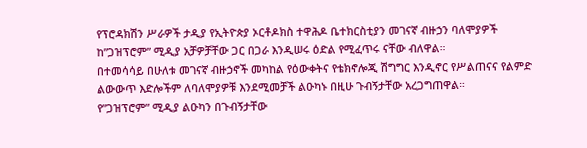የፕሮዳክሽን ሥራዎች ታዲያ የኢትዮጵያ ኦርቶዶክስ ተዋሕዶ ቤተክርስቲያን መገናኛ ብዙኃን ባለሞያዎች ከ”ጋዝፕሮም” ሚዲያ አቻዎቻቸው ጋር በጋራ እንዲሠሩ ዕድል የሚፈጥሩ ናቸው ብለዋል።
በተመሳሳይ በሁለቱ መገናኛ ብዙኃኖች መካከል የዕውቀትና የቴክኖሎጂ ሽግግር እንዲኖር የሥልጠናና የልምድ ልውውጥ እድሎችም ለባለሞያዎቹ እንደሚመቻች ልዑካኑ በዚሁ ጉብኝታቸው አረጋግጠዋል።
የ”ጋዝፕሮም” ሚዲያ ልዑካን በጉብኝታቸው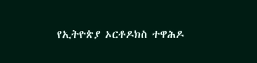የኢትዮጵያ ኦርቶዶክስ ተዋሕዶ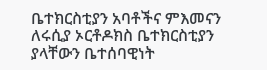ቤተክርስቲያን አባቶችና ምእመናን ለሩሲያ ኦርቶዶክስ ቤተክርስቲያን ያላቸውን ቤተሰባዊነት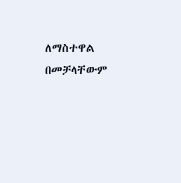ለማስተዋል በመቻላቸውም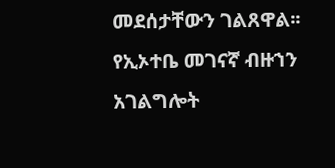መደሰታቸውን ገልጸዋል፡፡
የኢኦተቤ መገናኛ ብዙኀን አገልግሎት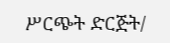ሥርጭት ድርጅት/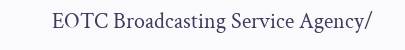EOTC Broadcasting Service Agency/